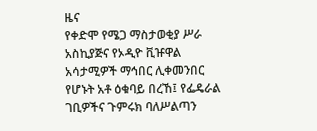ዜና
የቀድሞ የሜጋ ማስታወቂያ ሥራ አስኪያጅና የኦዲዮ ቪዡዋል አሳታሚዎች ማኅበር ሊቀመንበር የሆኑት አቶ ዕቁባይ በረኸ፤ የፌዴራል ገቢዎችና ጉምሩክ ባለሥልጣን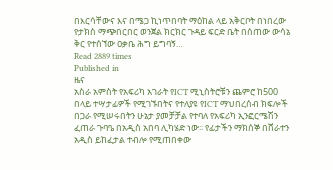በእርሳቸውና እና በሜጋ ኪነጥበባት ማዕከል ላይ አቅርቦት በነበረው የታክስ ማጭበርበር ወንጀል ክርክር ጉዳይ ፍርድ ቤት በሰጠው ውሳኔ ቅር የተሰኘው ዐቃቤ ሕግ ይግባኝ…
Read 2889 times
Published in
ዜና
አስራ አምስት የአፍሪካ አገራት የICT ሚኒስትሮቹን ጨምሮ ከ500 በላይ ተሣታፊዎች የሚገኙበትና የተለያዩ የICT ማህበረሰብ ክፍሎች በጋራ የሚሠሩበትን ሁኔታ ያመቻቻል የተባለ የአፍሪካ ኢንፎርሜሽን ፈጠራ ጉባዔ በአዲስ አበባ ሊካሄድ ነው፡፡ የፊታችን ማክሰኞ በሸራተን አዲስ ይከፈታል ተብሎ የሚጠበቀው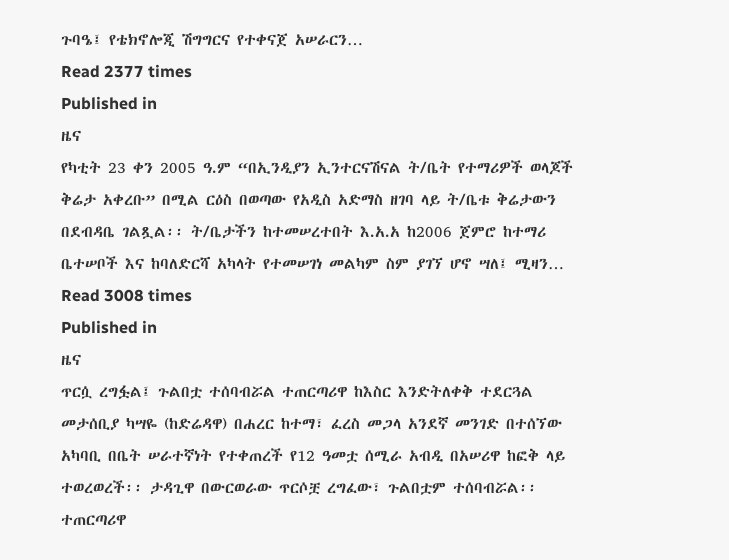ጉባዔ፤ የቴክኖሎጂ ሽግግርና የተቀናጀ አሠራርን…
Read 2377 times
Published in
ዜና
የካቲት 23 ቀን 2005 ዓ.ም “በኢንዲያን ኢንተርናሽናል ት/ቤት የተማሪዎች ወላጆች ቅሬታ አቀረቡ” በሚል ርዕስ በወጣው የአዲስ አድማስ ዘገባ ላይ ት/ቤቱ ቅሬታውን በደብዳቤ ገልጿል፡፡ ት/ቤታችን ከተመሠረተበት እ.አ.አ ከ2006 ጀምሮ ከተማሪ ቤተሠቦች እና ከባለድርሻ አካላት የተመሠገነ መልካም ስም ያገኘ ሆኖ ሣለ፤ ሚዛን…
Read 3008 times
Published in
ዜና
ጥርሷ ረግፏል፤ ጉልበቷ ተሰባብሯል ተጠርጣሪዋ ከእስር እንድትለቀቅ ተደርጓል መታሰቢያ ካሣዬ (ከድሬዳዋ) በሐረር ከተማ፣ ፈረስ መጋላ አንደኛ መንገድ በተሰኘው አካባቢ በቤት ሠራተኛነት የተቀጠረች የ12 ዓመቷ ሰሚራ አብዲ በአሠሪዋ ከፎቅ ላይ ተወረወረች፡፡ ታዳጊዋ በውርወራው ጥርሶቿ ረግፈው፣ ጉልበቷም ተሰባብሯል፡፡ ተጠርጣሪዋ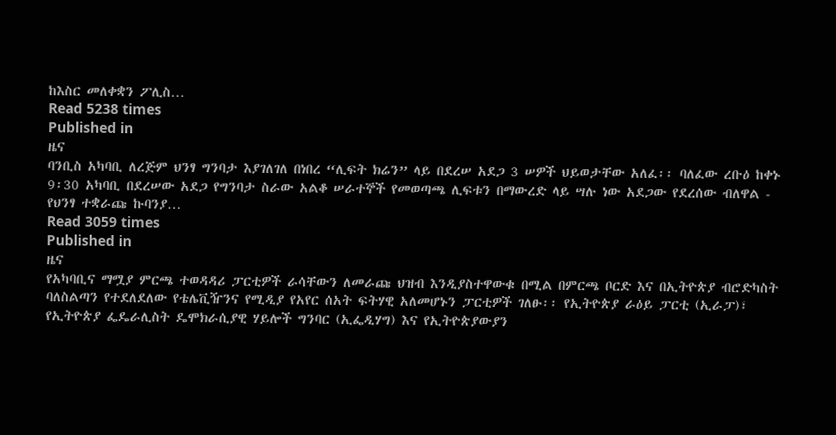ከእስር መለቀቋን ፖሊስ…
Read 5238 times
Published in
ዜና
ባንቢስ አካባቢ ለረጅም ህንፃ ግንባታ እያገለገለ በነበረ “ሊፍት ክሬን” ላይ በደረሠ አደጋ 3 ሠዎች ህይወታቸው አለፈ፡፡ ባለፈው ረቡዕ ከቀኑ 9፡30 አካባቢ በደረሠው አደጋ የግንባታ ስራው አልቆ ሠራተኞች የመወጣጫ ሊፍቱን በማውረድ ላይ ሣሉ ነው አደጋው የደረሰው ብለዋል - የህንፃ ተቋራጩ ኩባንያ…
Read 3059 times
Published in
ዜና
የአካባቢና ማሟያ ምርጫ ተወዳዳሪ ፓርቲዎች ራሳቸውን ለመራጩ ህዝብ እንዲያስተዋውቁ በሚል በምርጫ ቦርድ እና በኢትዮጵያ ብሮድካስት ባለስልጣን የተደለደለው የቴሌቪዥንና የሚዲያ የአየር ሰአት ፍትሃዊ አለመሆኑን ፓርቲዎች ገለፁ፡፡ የኢትዮጵያ ራዕይ ፓርቲ (ኢራፓ)፣ የኢትዮጵያ ፌዴራሊስት ዴሞክራሲያዊ ሃይሎች ግንባር (ኢፌዲሃግ) እና የኢትዮጵያውያን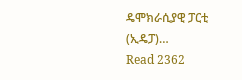ዴሞክራሲያዊ ፓርቲ (ኢዴፓ)…
Read 2362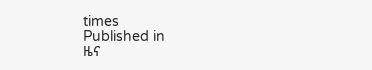times
Published in
ዜና